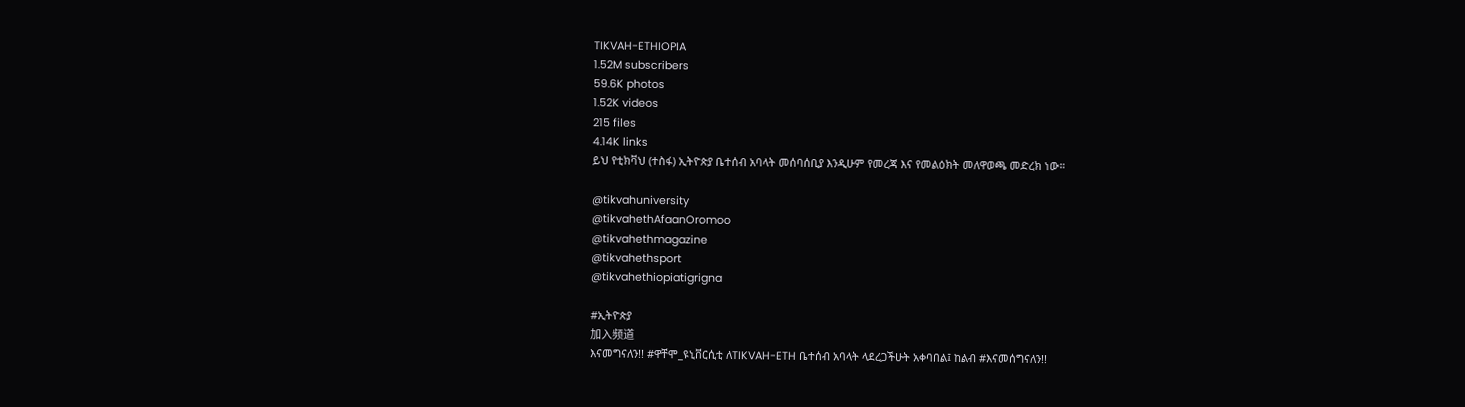TIKVAH-ETHIOPIA
1.52M subscribers
59.6K photos
1.52K videos
215 files
4.14K links
ይህ የቲክቫህ (ተስፋ) ኢትዮጵያ ቤተሰብ አባላት መሰባሰቢያ እንዲሁም የመረጃ እና የመልዕክት መለዋወጫ መድረክ ነው።

@tikvahuniversity
@tikvahethAfaanOromoo
@tikvahethmagazine
@tikvahethsport
@tikvahethiopiatigrigna

#ኢትዮጵያ
加入频道
እናመግናለን!! #ዋቸሞ_ዩኒቨርሲቲ ለTIKVAH-ETH ቤተሰብ አባላት ላደረጋችሁት አቀባበል፤ ከልብ #እናመሰግናለን!!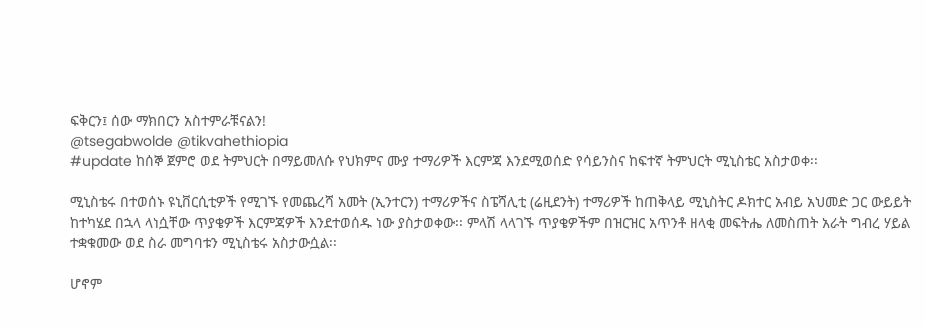ፍቅርን፤ ሰው ማክበርን አስተምራቹናልን!
@tsegabwolde @tikvahethiopia
#update ከሰኞ ጀምሮ ወደ ትምህርት በማይመለሱ የህክምና ሙያ ተማሪዎች እርምጃ እንደሚወሰድ የሳይንስና ከፍተኛ ትምህርት ሚኒስቴር አስታወቀ፡፡

ሚኒስቴሩ በተወሰኑ ዩኒቨርሲቲዎች የሚገኙ የመጨረሻ አመት (ኢንተርን) ተማሪዎችና ስፔሻሊቲ (ሬዚደንት) ተማሪዎች ከጠቅላይ ሚኒስትር ዶክተር አብይ አህመድ ጋር ውይይት ከተካሄደ በኋላ ላነሷቸው ጥያቄዎች እርምጃዎች እንደተወሰዱ ነው ያስታወቀው፡፡ ምላሽ ላላገኙ ጥያቄዎችም በዝርዝር አጥንቶ ዘላቂ መፍትሔ ለመስጠት አራት ግብረ ሃይል ተቋቁመው ወደ ስራ መግባቱን ሚኒስቴሩ አስታውሷል፡፡

ሆኖም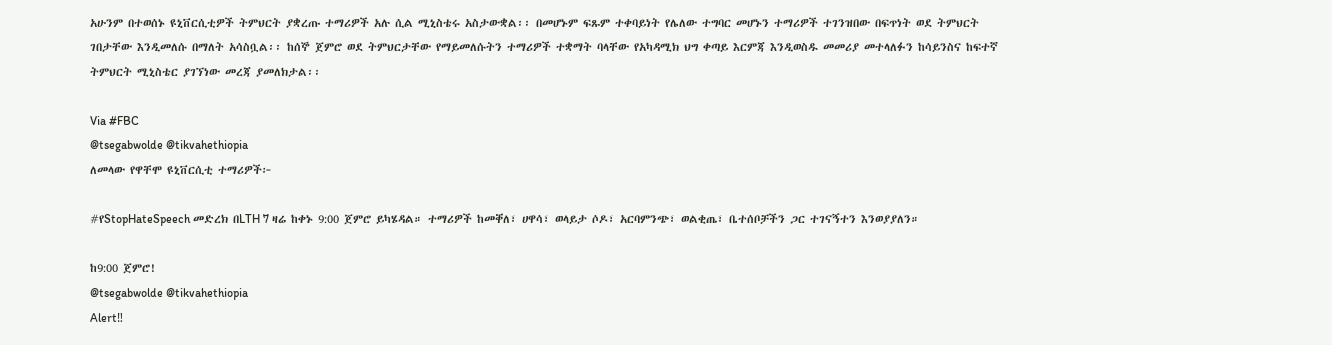አሁንም በተወሰኑ ዩኒቨርሲቲዎች ትምህርት ያቋረጡ ተማሪዎች አሉ ሲል ሚኒስቴሩ አስታውቋል፡፡ በመሆኑም ፍጹም ተቀባይነት የሌለው ተግባር መሆኑን ተማሪዎች ተገንዝበው በፍጥነት ወደ ትምህርት ገበታቸው እንዲመለሱ በማለት አሳስቧል፡፡ ከሰኞ ጀምሮ ወደ ትምህርታቸው የማይመለሱትን ተማሪዎች ተቋማት ባላቸው የአካዳሚክ ህግ ቀጣይ እርምጃ እንዲወስዱ መመሪያ መተላለፉን ከሳይንስና ከፍተኛ ትምህርት ሚኒስቴር ያገኘነው መረጃ ያመለክታል፡፡

Via #FBC
@tsegabwolde @tikvahethiopia
ለመላው የዋቸሞ ዩኒቨርሲቲ ተማሪዎች፦

#የStopHateSpeech መድረክ በLTH 7 ዛሬ ከቀኑ 9:00 ጀምሮ ይካሄዳል። ተማሪዎች ከመቐለ፣ ሀዋሳ፣ ወላይታ ሶዶ፣ አርባምንጭ፣ ወልቂጤ፣ ቤተሰቦቻችን ጋር ተገናኝተን እንወያያለን።

ከ9:00 ጀምሮ!
@tsegabwolde @tikvahethiopia
Alert‼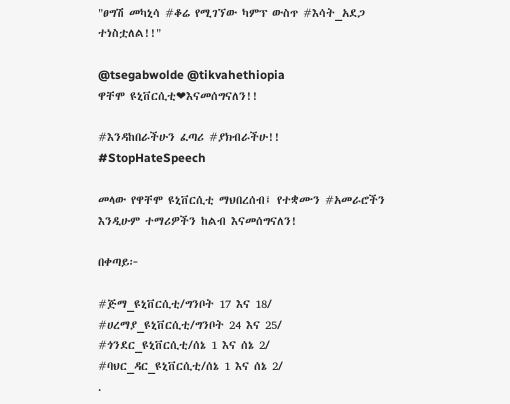"ፀግሽ መካኒሳ #ቆሬ የሚገኘው ካምፕ ውስጥ #እሳት_አደጋ ተነስቷለል!!"

@tsegabwolde @tikvahethiopia
ዋቸሞ ዩኒቨርሲቲ❤እናመሰግናለን!!

#እንዳከበራችሁን ፈጣሪ #ያክብራችሁ!!
#StopHateSpeech

መላው የዋቸሞ ዩኒቨርሲቲ ማህበረሰብ፤ የተቋሙን #አመራሮችን እንዲሁም ተማሪዎችን ከልብ እናመሰግናለን!

በቀጣይ፦

#ጅማ_ዩኒቨርሲቲ/ግንቦት 17 እና 18/
#ሀረማያ_ዩኒቨርሲቲ/ግንቦት 24 እና 25/
#ጎንደር_ዩኒቨርሲቲ/ሰኔ 1 እና ሰኔ 2/
#ባህር_ዳር_ዩኒቨርሲቲ/ሰኔ 1 እና ሰኔ 2/
.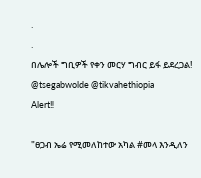.
.
በሌሎች ግቢዎች የቀን መርሃ ግብር ይፋ ይደረጋል!
@tsegabwolde @tikvahethiopia
Alert‼

"ፀጋብ ኤሬ የሚመለከተው አካል #መላ እንዲለን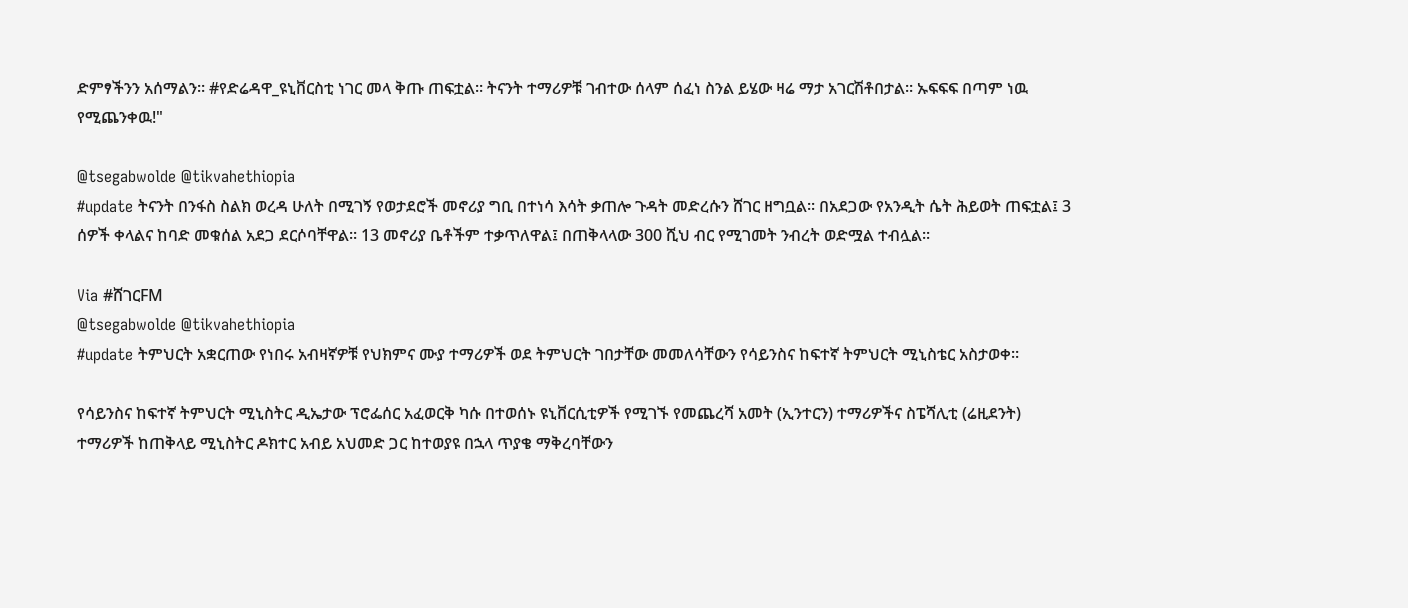ድምፃችንን አሰማልን። #የድሬዳዋ_ዩኒቨርስቲ ነገር መላ ቅጡ ጠፍቷል። ትናንት ተማሪዎቹ ገብተው ሰላም ሰፈነ ስንል ይሄው ዛሬ ማታ አገርሽቶበታል። ኡፍፍፍ በጣም ነዉ የሚጨንቀዉ!"

@tsegabwolde @tikvahethiopia
#update ትናንት በንፋስ ስልክ ወረዳ ሁለት በሚገኝ የወታደሮች መኖሪያ ግቢ በተነሳ እሳት ቃጠሎ ጉዳት መድረሱን ሸገር ዘግቧል፡፡ በአደጋው የአንዲት ሴት ሕይወት ጠፍቷል፤ 3 ሰዎች ቀላልና ከባድ መቁሰል አደጋ ደርሶባቸዋል፡፡ 13 መኖሪያ ቤቶችም ተቃጥለዋል፤ በጠቅላላው 300 ሺህ ብር የሚገመት ንብረት ወድሟል ተብሏል፡፡

Via #ሸገርFM
@tsegabwolde @tikvahethiopia
#update ትምህርት አቋርጠው የነበሩ አብዛኛዎቹ የህክምና ሙያ ተማሪዎች ወደ ትምህርት ገበታቸው መመለሳቸውን የሳይንስና ከፍተኛ ትምህርት ሚኒስቴር አስታወቀ።

የሳይንስና ከፍተኛ ትምህርት ሚኒስትር ዲኤታው ፕሮፌሰር አፈወርቅ ካሱ በተወሰኑ ዩኒቨርሲቲዎች የሚገኙ የመጨረሻ አመት (ኢንተርን) ተማሪዎችና ስፔሻሊቲ (ሬዚደንት) ተማሪዎች ከጠቅላይ ሚኒስትር ዶክተር አብይ አህመድ ጋር ከተወያዩ በኋላ ጥያቄ ማቅረባቸውን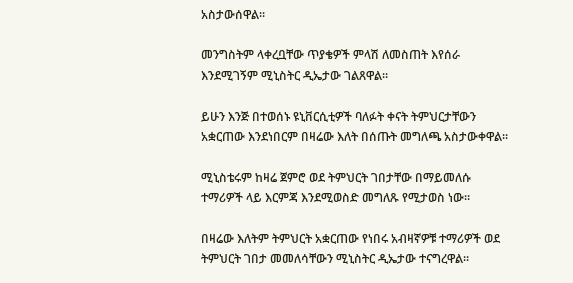አስታውሰዋል።

መንግስትም ላቀረቧቸው ጥያቄዎች ምላሽ ለመስጠት እየሰራ እንደሚገኝም ሚኒስትር ዲኤታው ገልጸዋል።

ይሁን እንጅ በተወሰኑ ዩኒቨርሲቲዎች ባለፉት ቀናት ትምህርታቸውን አቋርጠው እንደነበርም በዛሬው እለት በሰጡት መግለጫ አስታውቀዋል።

ሚኒስቴሩም ከዛሬ ጀምሮ ወደ ትምህርት ገበታቸው በማይመለሱ ተማሪዎች ላይ እርምጃ እንደሚወስድ መግለጹ የሚታወስ ነው።

በዛሬው እለትም ትምህርት አቋርጠው የነበሩ አብዛኛዎቹ ተማሪዎች ወደ ትምህርት ገበታ መመለሳቸውን ሚኒስትር ዲኤታው ተናግረዋል።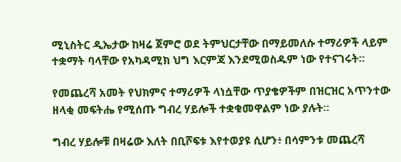ሚኒስትር ዲኤታው ከዛሬ ጀምሮ ወደ ትምህርታቸው በማይመለሱ ተማሪዎች ላይም ተቋማት ባላቸው የአካዳሚክ ህግ እርምጃ እንደሚወስዱም ነው የተናገሩት።

የመጨረሻ አመት የህክምና ተማሪዎች ላነሷቸው ጥያቄዎችም በዝርዝር አጥንተው ዘላቂ መፍትሔ የሚሰጡ ግብረ ሃይሎች ተቋቁመዋልም ነው ያሉት።

ግብረ ሃይሎቹ በዛሬው እለት በቢሾፍቱ እየተወያዩ ሲሆን፥ በሳምንቱ መጨረሻ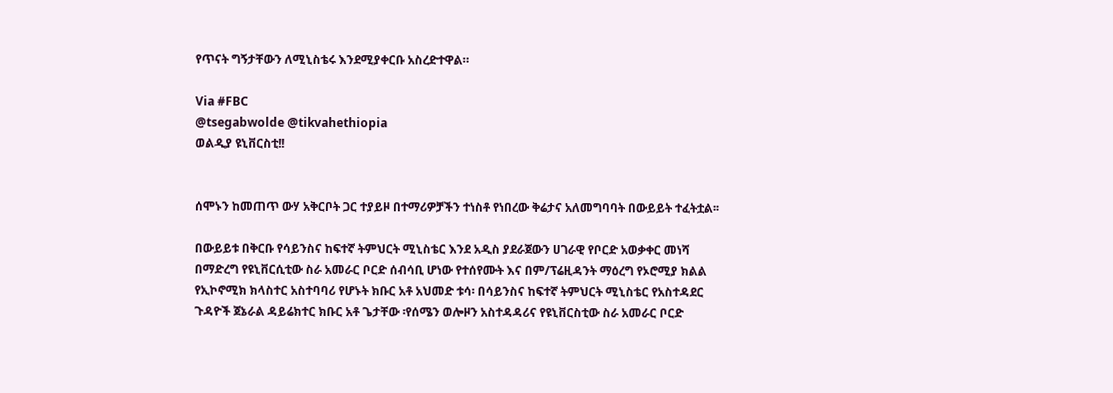የጥናት ግኝታቸውን ለሚኒስቴሩ እንደሚያቀርቡ አስረድተዋል።

Via #FBC
@tsegabwolde @tikvahethiopia
ወልዲያ ዩኒቨርስቲ!!


ሰሞኑን ከመጠጥ ውሃ አቅርቦት ጋር ተያይዞ በተማሪዎቻችን ተነስቶ የነበረው ቅሬታና አለመግባባት በውይይት ተፈትቷል፡፡

በውይይቱ በቅርቡ የሳይንስና ከፍተኛ ትምህርት ሚኒስቴር እንደ አዲስ ያደራጀውን ሀገራዊ የቦርድ አወቃቀር መነሻ በማድረግ የዩኒቨርሲቲው ስራ አመራር ቦርድ ሰብሳቢ ሆነው የተሰየሙት እና በም/ፕሬዚዳንት ማዕረግ የኦሮሚያ ክልል የኢኮኖሚክ ክላስተር አስተባባሪ የሆኑት ክቡር አቶ አህመድ ቱሳ፡ በሳይንስና ከፍተኛ ትምህርት ሚኒስቴር የአስተዳደር ጉዳዮች ጀኔራል ዳይሬክተር ክቡር አቶ ጌታቸው ፡የሰሜን ወሎዞን አስተዳዳሪና የዩኒቨርስቲው ስራ አመራር ቦርድ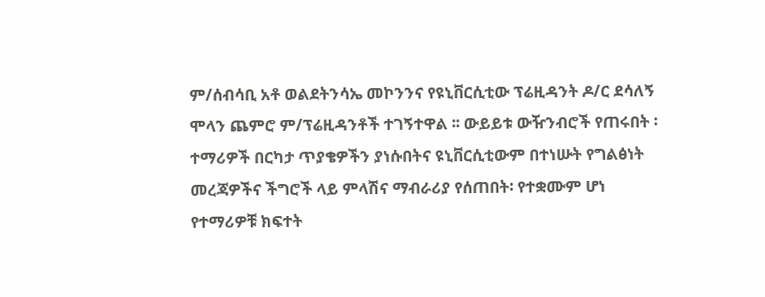ም/ሰብሳቢ አቶ ወልደትንሳኤ መኮንንና የዩኒቨርሲቲው ፕሬዚዳንት ዶ/ር ደሳለኝ ሞላን ጨምሮ ም/ፕሬዚዳንቶች ተገኝተዋል ፡፡ ውይይቱ ውዥንብሮች የጠሩበት ፡ ተማሪዎች በርካታ ጥያቄዎችን ያነሱበትና ዩኒቨርሲቲውም በተነሡት የግልፅነት መረጃዎችና ችግሮች ላይ ምላሽና ማብራሪያ የሰጠበት፡ የተቋሙም ሆነ የተማሪዎቹ ክፍተት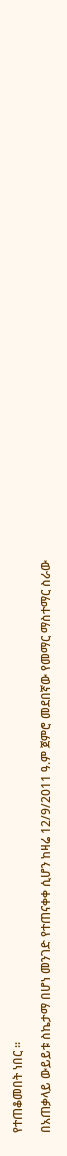የተጠቆመበት ነበር ፡፡

በአጠቃላይ ውይይቱ ስኬታማ በሆነ መንገድ የተጠናቀቀ ሲሆን ከዛሬ 12/9/2011 ዓ.ም ጀምሮ መደበኛው የመማር ማስተማር ስራው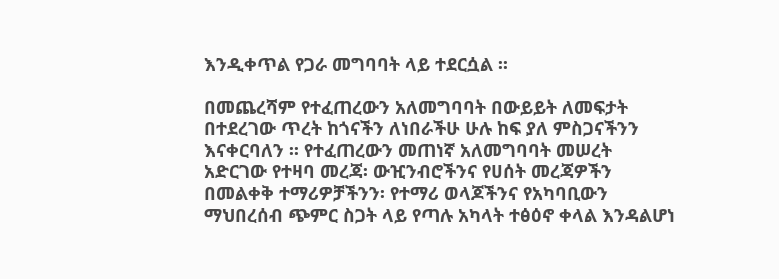እንዲቀጥል የጋራ መግባባት ላይ ተደርሷል ፡፡

በመጨረሻም የተፈጠረውን አለመግባባት በውይይት ለመፍታት በተደረገው ጥረት ከጎናችን ለነበራችሁ ሁሉ ከፍ ያለ ምስጋናችንን እናቀርባለን ፡፡ የተፈጠረውን መጠነኛ አለመግባባት መሠረት አድርገው የተዛባ መረጃ፡ ውዢንብሮችንና የሀሰት መረጃዎችን በመልቀቅ ተማሪዎቻችንን፡ የተማሪ ወላጆችንና የአካባቢውን ማህበረሰብ ጭምር ስጋት ላይ የጣሉ አካላት ተፅዕኖ ቀላል እንዳልሆነ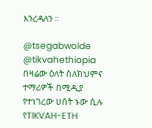እንረዳለን ፡፡

@tsegabwolde @tikvahethiopia
በዛሬው ዕለት ስለክህምና ተማሪዎች በሚዲያ የተነገረው ሀሰት ኑው ሲሉ የTIKVAH-ETH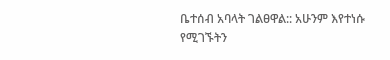ቤተሰብ አባላት ገልፀዋል:: አሁንም እየተነሱ የሚገኙትን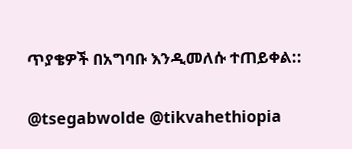ጥያቄዎች በአግባቡ እንዲመለሱ ተጠይቀል::

@tsegabwolde @tikvahethiopia